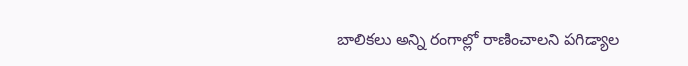బాలికలు అన్ని రంగాల్లో రాణించాలని పగిడ్యాల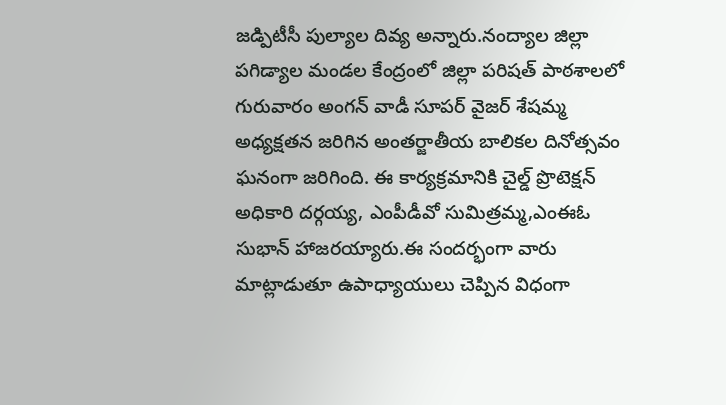జడ్పిటీసీ పుల్యాల దివ్య అన్నారు.నంద్యాల జిల్లా పగిడ్యాల మండల కేంద్రంలో జిల్లా పరిషత్ పాఠశాలలో గురువారం అంగన్ వాడీ సూపర్ వైజర్ శేషమ్మ అధ్యక్షతన జరిగిన అంతర్జాతీయ బాలికల దినోత్సవం ఘనంగా జరిగింది. ఈ కార్యక్రమానికి చైల్డ్ ప్రొటెక్షన్ అధికారి దర్గయ్య, ఎంపీడీవో సుమిత్రమ్మ,ఎంఈఓ సుభాన్ హాజరయ్యారు.ఈ సందర్భంగా వారు మాట్లాడుతూ ఉపాధ్యాయులు చెప్పిన విధంగా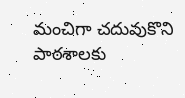మంచిగా చదువుకొని పాఠశాలకు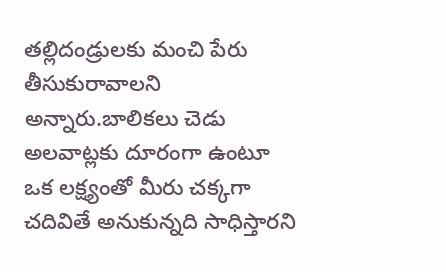తల్లిదండ్రులకు మంచి పేరు తీసుకురావాలని అన్నారు.బాలికలు చెడు అలవాట్లకు దూరంగా ఉంటూ ఒక లక్ష్యంతో మీరు చక్కగా చదివితే అనుకున్నది సాధిస్తారని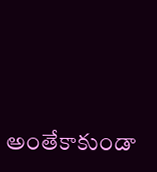అంతేకాకుండా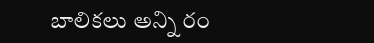బాలికలు అన్ని రం